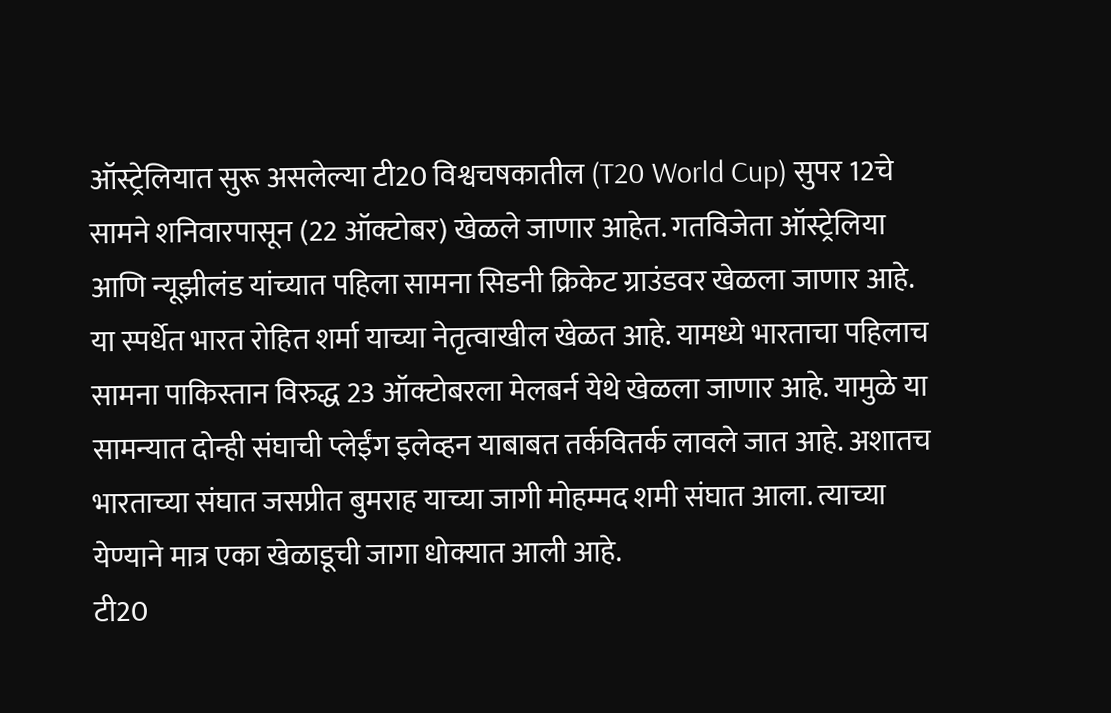ऑस्ट्रेलियात सुरू असलेल्या टी20 विश्वचषकातील (T20 World Cup) सुपर 12चे सामने शनिवारपासून (22 ऑक्टोबर) खेळले जाणार आहेत. गतविजेता ऑस्ट्रेलिया आणि न्यूझीलंड यांच्यात पहिला सामना सिडनी क्रिकेट ग्राउंडवर खेळला जाणार आहे. या स्पर्धेत भारत रोहित शर्मा याच्या नेतृत्वाखील खेळत आहे. यामध्ये भारताचा पहिलाच सामना पाकिस्तान विरुद्ध 23 ऑक्टोबरला मेलबर्न येथे खेळला जाणार आहे. यामुळे या सामन्यात दोन्ही संघाची प्लेईंग इलेव्हन याबाबत तर्कवितर्क लावले जात आहे. अशातच भारताच्या संघात जसप्रीत बुमराह याच्या जागी मोहम्मद शमी संघात आला. त्याच्या येण्याने मात्र एका खेळाडूची जागा धोक्यात आली आहे.
टी20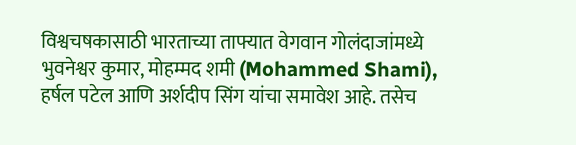विश्वचषकासाठी भारताच्या ताफ्यात वेगवान गोलंदाजांमध्ये भुवनेश्वर कुमार, मोहम्मद शमी (Mohammed Shami), हर्षल पटेल आणि अर्शदीप सिंग यांचा समावेश आहे. तसेच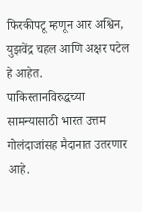फिरकीपटू म्हणून आर अश्विन, युझवेंद्र चहल आणि अक्षर पटेल हे आहेत.
पाकिस्तानविरुद्धच्या सामन्यासाठी भारत उत्तम गोलंदाजांसह मैदानात उतरणार आहे.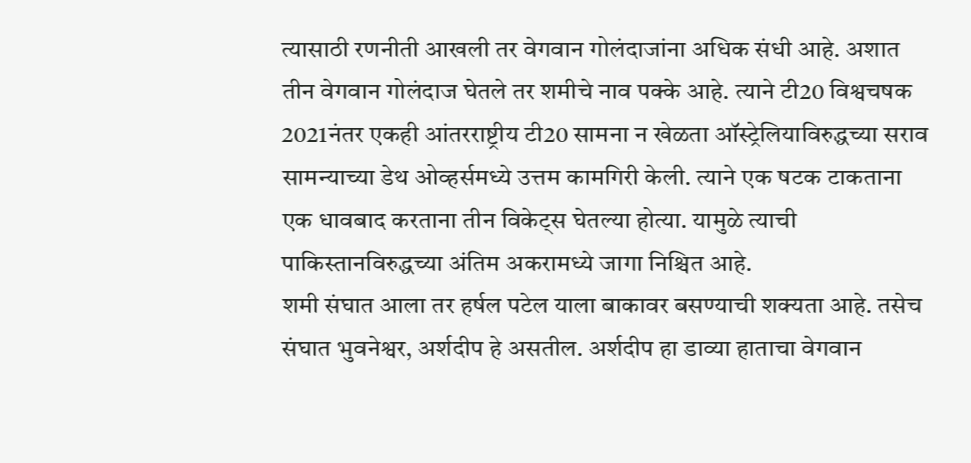त्यासाठी रणनीती आखली तर वेगवान गोलंदाजांना अधिक संधी आहे. अशात तीन वेगवान गोलंदाज घेतले तर शमीचे नाव पक्के आहे. त्याने टी20 विश्वचषक 2021नंतर एकही आंतरराष्ट्रीय टी20 सामना न खेळता ऑस्ट्रेलियाविरुद्धच्या सराव सामन्याच्या डेथ ओव्हर्समध्ये उत्तम कामगिरी केली. त्याने एक षटक टाकताना एक धावबाद करताना तीन विकेट्स घेतल्या होत्या. यामुळे त्याची पाकिस्तानविरुद्धच्या अंतिम अकरामध्ये जागा निश्चित आहे.
शमी संघात आला तर हर्षल पटेल याला बाकावर बसण्याची शक्यता आहे. तसेच संघात भुवनेश्वर, अर्शदीप हे असतील. अर्शदीप हा डाव्या हाताचा वेगवान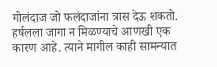गोलंदाज जो फलंदाजांना त्रास देऊ शकतो. हर्षलला जागा न मिळण्याचे आणखी एक कारण आहे. त्याने मागील काही सामन्यात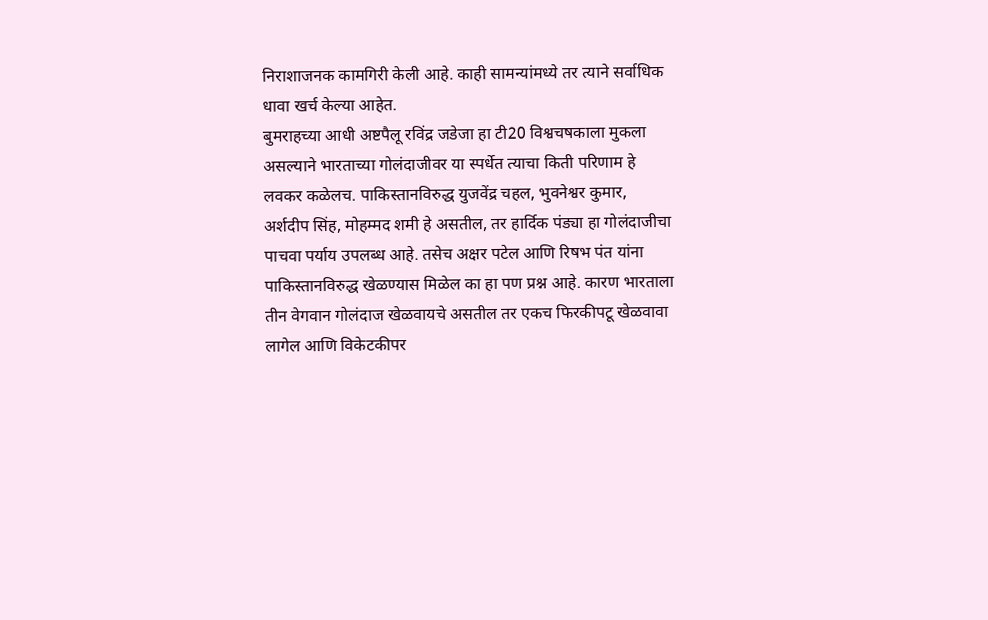निराशाजनक कामगिरी केली आहे. काही सामन्यांमध्ये तर त्याने सर्वाधिक धावा खर्च केल्या आहेत.
बुमराहच्या आधी अष्टपैलू रविंद्र जडेजा हा टी20 विश्वचषकाला मुकला असल्याने भारताच्या गोलंदाजीवर या स्पर्धेत त्याचा किती परिणाम हे लवकर कळेलच. पाकिस्तानविरुद्ध युजवेंद्र चहल, भुवनेश्वर कुमार, अर्शदीप सिंह, मोहम्मद शमी हे असतील, तर हार्दिक पंड्या हा गोलंदाजीचा पाचवा पर्याय उपलब्ध आहे. तसेच अक्षर पटेल आणि रिषभ पंत यांना पाकिस्तानविरुद्ध खेळण्यास मिळेल का हा पण प्रश्न आहे. कारण भारताला तीन वेगवान गोलंदाज खेळवायचे असतील तर एकच फिरकीपटू खेळवावा लागेल आणि विकेटकीपर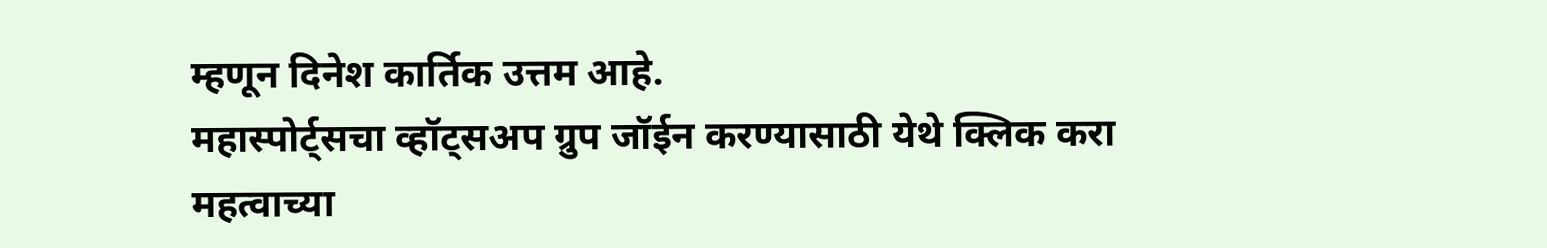म्हणून दिनेश कार्तिक उत्तम आहे.
महास्पोर्ट्सचा व्हॉट्सअप ग्रुप जॉईन करण्यासाठी येथे क्लिक करा
महत्वाच्या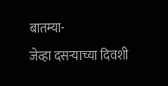बातम्या-
जेव्हा दसऱ्याच्या दिवशी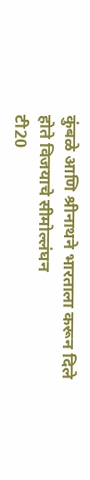कुंबळे आणि श्रीनाथने भारताला करून दिले होते विजयाचे सीमोल्लंघन
टी20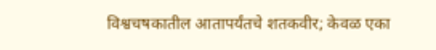विश्वचषकातील आतापर्यंतचे शतकवीर; केवळ एका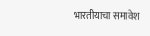भारतीयाचा समावेश